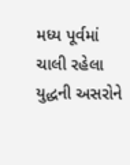મધ્ય પૂર્વમાં ચાલી રહેલા યુદ્ધની અસરોને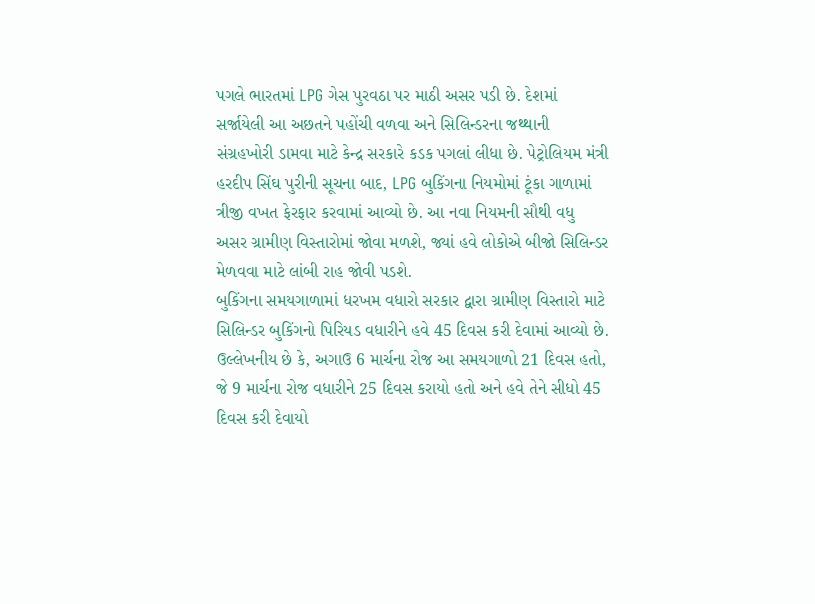પગલે ભારતમાં LPG ગેસ પુરવઠા પર માઠી અસર પડી છે. દેશમાં સર્જાયેલી આ અછતને પહોંચી વળવા અને સિલિન્ડરના જથ્થાની સંગ્રહખોરી ડામવા માટે કેન્દ્ર સરકારે કડક પગલાં લીધા છે. પેટ્રોલિયમ મંત્રી હરદીપ સિંઘ પુરીની સૂચના બાદ, LPG બુકિંગના નિયમોમાં ટૂંકા ગાળામાં ત્રીજી વખત ફેરફાર કરવામાં આવ્યો છે. આ નવા નિયમની સૌથી વધુ અસર ગ્રામીણ વિસ્તારોમાં જોવા મળશે, જ્યાં હવે લોકોએ બીજો સિલિન્ડર મેળવવા માટે લાંબી રાહ જોવી પડશે.
બુકિંગના સમયગાળામાં ધરખમ વધારો સરકાર દ્વારા ગ્રામીણ વિસ્તારો માટે સિલિન્ડર બુકિંગનો પિરિયડ વધારીને હવે 45 દિવસ કરી દેવામાં આવ્યો છે. ઉલ્લેખનીય છે કે, અગાઉ 6 માર્ચના રોજ આ સમયગાળો 21 દિવસ હતો, જે 9 માર્ચના રોજ વધારીને 25 દિવસ કરાયો હતો અને હવે તેને સીધો 45 દિવસ કરી દેવાયો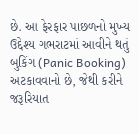છે. આ ફેરફાર પાછળનો મુખ્ય ઉદ્દેશ્ય ગભરાટમાં આવીને થતું બુકિંગ (Panic Booking) અટકાવવાનો છે, જેથી કરીને જરૂરિયાત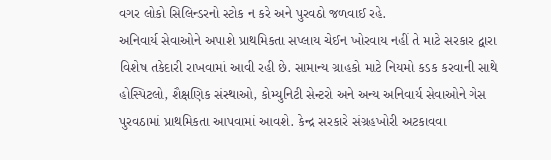વગર લોકો સિલિન્ડરનો સ્ટોક ન કરે અને પુરવઠો જળવાઈ રહે.
અનિવાર્ય સેવાઓને અપાશે પ્રાથમિકતા સપ્લાય ચેઈન ખોરવાય નહીં તે માટે સરકાર દ્વારા વિશેષ તકેદારી રાખવામાં આવી રહી છે. સામાન્ય ગ્રાહકો માટે નિયમો કડક કરવાની સાથે હોસ્પિટલો, શૈક્ષણિક સંસ્થાઓ, કોમ્યુનિટી સેન્ટરો અને અન્ય અનિવાર્ય સેવાઓને ગેસ પુરવઠામાં પ્રાથમિકતા આપવામાં આવશે. કેન્દ્ર સરકારે સંગ્રહખોરી અટકાવવા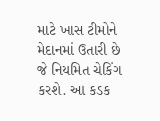માટે ખાસ ટીમોને મેદાનમાં ઉતારી છે જે નિયમિત ચેકિંગ કરશે. આ કડક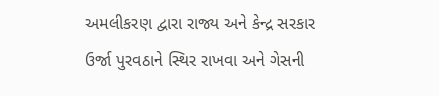અમલીકરણ દ્વારા રાજ્ય અને કેન્દ્ર સરકાર ઉર્જા પુરવઠાને સ્થિર રાખવા અને ગેસની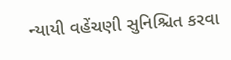ન્યાયી વહેંચણી સુનિશ્ચિત કરવા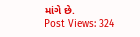માંગે છે.
Post Views: 324